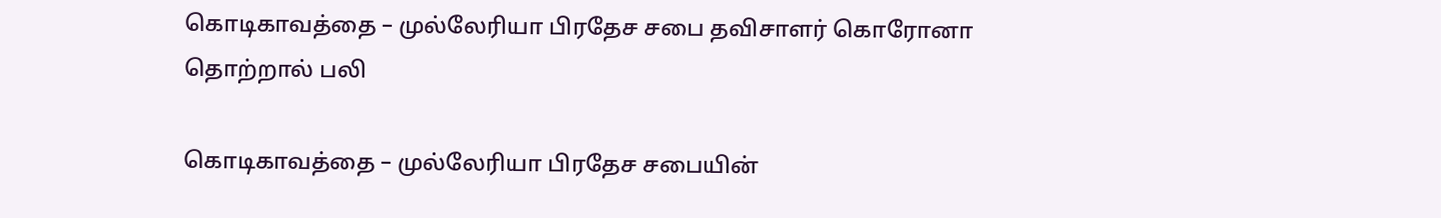கொடிகாவத்தை – முல்லேரியா பிரதேச சபை தவிசாளர் கொரோனா தொற்றால் பலி

கொடிகாவத்தை – முல்லேரியா பிரதேச சபையின்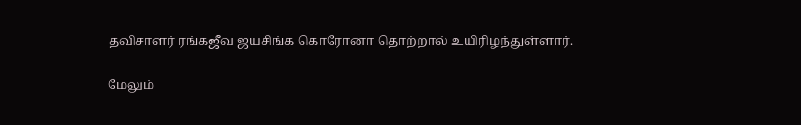தவிசாளர் ரங்கஜீவ ஜயசிங்க கொரோனா தொற்றால் உயிரிழந்துள்ளார்.

மேலும்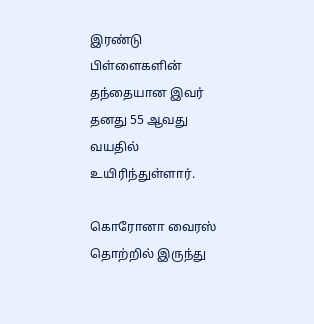இரண்டு பிள்ளைகளின் தந்தையான இவர் தனது 55 ஆவது வயதில் உயிரிந்துள்ளார்.

கொரோனா வைரஸ் தொற்றில் இருந்து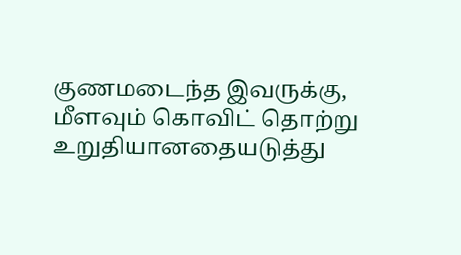குணமடைந்த இவருக்கு, மீளவும் கொவிட் தொற்று உறுதியானதையடுத்து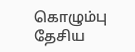கொழும்பு தேசிய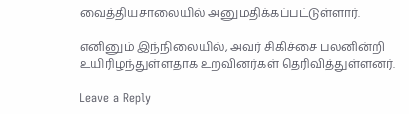வைத்தியசாலையில் அனுமதிக்கப்பட்டுள்ளார்.

எனினும் இந்நிலையில், அவர் சிகிச்சை பலனின்றி உயிரிழந்துள்ளதாக உறவினர்கள் தெரிவித்துள்ளனர்.

Leave a Reply